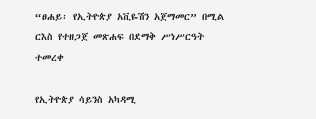“ፀሐይ፡ የኢትዮጵያ አቪዬሽን አጀማመር” በሚል ርእስ የተዘጋጀ መጽሐፍ በደማቅ ሥነሥርዓት ተመረቀ

የኢትዮጵያ ሳይንስ አካዳሚ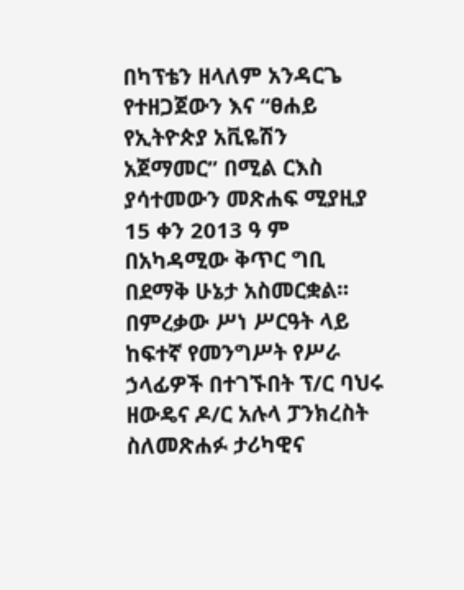በካፕቴን ዘላለም አንዳርጌ የተዘጋጀውን እና “ፀሐይ የኢትዮጵያ አቪዬሽን አጀማመር” በሚል ርእስ ያሳተመውን መጽሐፍ ሚያዚያ 15 ቀን 2013 ዓ ም በአካዳሚው ቅጥር ግቢ በደማቅ ሁኔታ አስመርቋል፡፡
በምረቃው ሥነ ሥርዓት ላይ ከፍተኛ የመንግሥት የሥራ ኃላፊዎች በተገኙበት ፕ/ር ባህሩ ዘውዴና ዶ/ር አሉላ ፓንክረስት ስለመጽሐፉ ታሪካዊና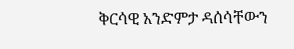ቅርሳዊ አንድምታ ዳሰሳቸውን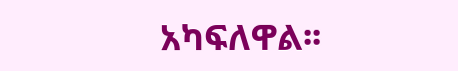አካፍለዋል፡፡